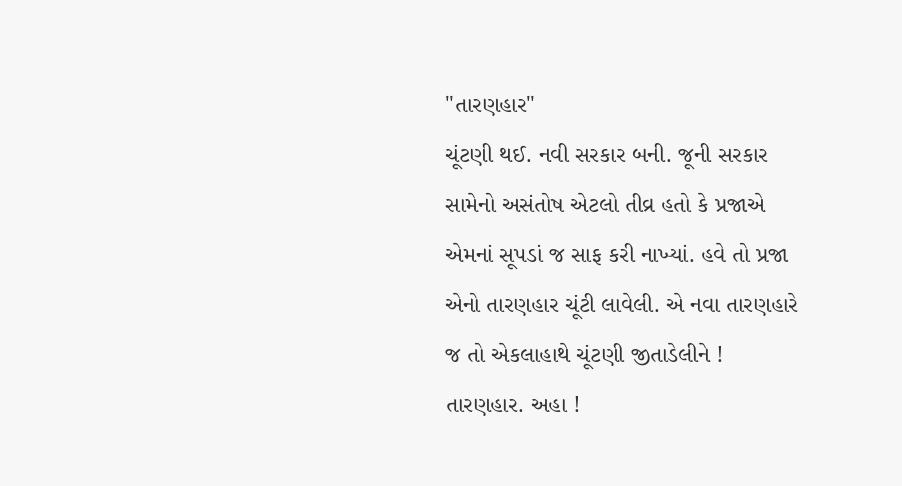"તારણહાર"
ચૂંટણી થઈ. નવી સરકાર બની. જૂની સરકાર સામેનો અસંતોષ એટલો તીવ્ર હતો કે પ્રજાએ એમનાં સૂપડાં જ સાફ કરી નાખ્યાં. હવે તો પ્રજા એનો તારણહાર ચૂંટી લાવેલી. એ નવા તારણહારે જ તો એકલાહાથે ચૂંટણી જીતાડેલીને !
તારણહાર. અહા !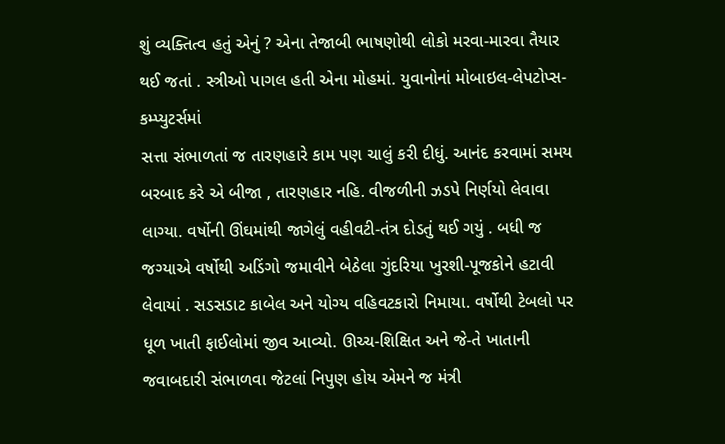શું વ્યક્તિત્વ હતું એનું ? એના તેજાબી ભાષણોથી લોકો મરવા-મારવા તૈયાર થઈ જતાં . સ્ત્રીઓ પાગલ હતી એના મોહમાં. યુવાનોનાં મોબાઇલ-લેપટોપ્સ-કમ્પ્યુટર્સમાં
સત્તા સંભાળતાં જ તારણહારે કામ પણ ચાલું કરી દીધું. આનંદ કરવામાં સમય બરબાદ કરે એ બીજા , તારણહાર નહિ. વીજળીની ઝડપે નિર્ણયો લેવાવા લાગ્યા. વર્ષોની ઊંઘમાંથી જાગેલું વહીવટી-તંત્ર દોડતું થઈ ગયું . બધી જ જગ્યાએ વર્ષોથી અડિંગો જમાવીને બેઠેલા ગુંદરિયા ખુરશી-પૂજકોને હટાવી લેવાયાં . સડસડાટ કાબેલ અને યોગ્ય વહિવટકારો નિમાયા. વર્ષોથી ટેબલો પર ધૂળ ખાતી ફાઈલોમાં જીવ આવ્યો. ઊચ્ચ-શિક્ષિત અને જે-તે ખાતાની જવાબદારી સંભાળવા જેટલાં નિપુણ હોય એમને જ મંત્રી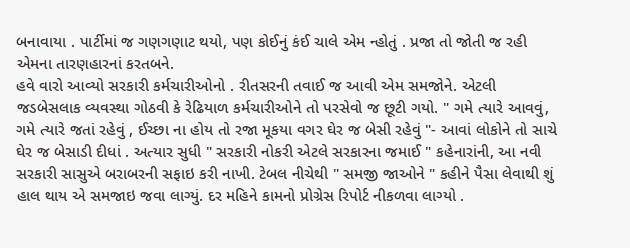બનાવાયા . પાર્ટીમાં જ ગણગણાટ થયો, પણ કોઈનું કંઈ ચાલે એમ ન્હોતું . પ્રજા તો જોતી જ રહી એમના તારણહારનાં કરતબને.
હવે વારો આવ્યો સરકારી કર્મચારીઓનો . રીતસરની તવાઈ જ આવી એમ સમજોને. એટલી જડબેસલાક વ્યવસ્થા ગોઠવી કે રેઢિયાળ કર્મચારીઓને તો પરસેવો જ છૂટી ગયો. " ગમે ત્યારે આવવું, ગમે ત્યારે જતાં રહેવું , ઈચ્છા ના હોય તો રજા મૂકયા વગર ઘેર જ બેસી રહેવું "- આવાં લોકોને તો સાચે ઘેર જ બેસાડી દીધાં . અત્યાર સુધી " સરકારી નોકરી એટલે સરકારના જમાઈ " કહેનારાંની, આ નવી સરકારી સાસુએ બરાબરની સફાઇ કરી નાખી. ટેબલ નીચેથી " સમજી જાઓને " કહીને પૈસા લેવાથી શું હાલ થાય એ સમજાઇ જવા લાગ્યું. દર મહિને કામનો પ્રોગ્રેસ રિપોર્ટ નીકળવા લાગ્યો .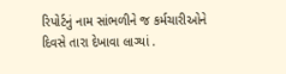રિપોર્ટનું નામ સાંભળીને જ કર્મચારીઓને દિવસે તારા દેખાવા લાગ્યાં .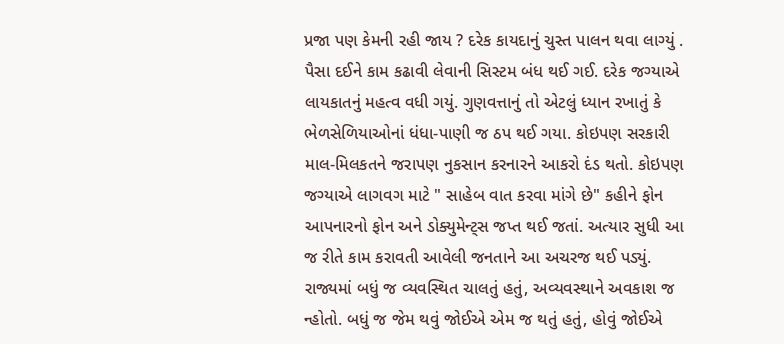પ્રજા પણ કેમની રહી જાય ? દરેક કાયદાનું ચુસ્ત પાલન થવા લાગ્યું . પૈસા દઈને કામ કઢાવી લેવાની સિસ્ટમ બંધ થઈ ગઈ. દરેક જગ્યાએ લાયકાતનું મહત્વ વધી ગયું. ગુણવત્તાનું તો એટલું ધ્યાન રખાતું કે ભેળસેળિયાઓનાં ધંધા-પાણી જ ઠપ થઈ ગયા. કોઇપણ સરકારી માલ-મિલકતને જરાપણ નુકસાન કરનારને આકરો દંડ થતો. કોઇપણ જગ્યાએ લાગવગ માટે " સાહેબ વાત કરવા માંગે છે" કહીને ફોન આપનારનો ફોન અને ડોક્યુમેન્ટ્સ જપ્ત થઈ જતાં. અત્યાર સુધી આ જ રીતે કામ કરાવતી આવેલી જનતાને આ અચરજ થઈ પડ્યું.
રાજ્યમાં બધું જ વ્યવસ્થિત ચાલતું હતું, અવ્યવસ્થાને અવકાશ જ ન્હોતો. બધું જ જેમ થવું જોઈએ એમ જ થતું હતું, હોવું જોઈએ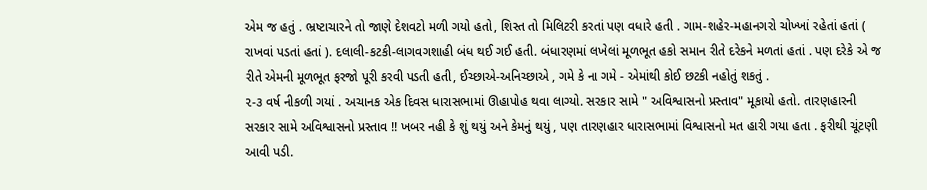એમ જ હતું . ભ્રષ્ટાચારને તો જાણે દેશવટો મળી ગયો હતો, શિસ્ત તો મિલિટરી કરતાં પણ વધારે હતી . ગામ-શહેર-મહાનગરો ચોખ્ખાં રહેતાં હતાં ( રાખવાં પડતાં હતાં ). દલાલી-કટકી-લાગવગશાહી બંધ થઈ ગઈ હતી. બંધારણમાં લખેલાં મૂળભૂત હકો સમાન રીતે દરેકને મળતાં હતાં . પણ દરેકે એ જ રીતે એમની મૂળભૂત ફરજો પૂરી કરવી પડતી હતી, ઈચ્છાએ-અનિચ્છાએ , ગમે કે ના ગમે - એમાંથી કોઈ છટકી નહોતું શકતું .
૨-૩ વર્ષ નીકળી ગયાં . અચાનક એક દિવસ ધારાસભામાં ઊહાપોહ થવા લાગ્યો. સરકાર સામે " અવિશ્વાસનો પ્રસ્તાવ" મૂકાયો હતો. તારણહારની સરકાર સામે અવિશ્વાસનો પ્રસ્તાવ !! ખબર નહી કે શું થયું અને કેમનું થયું , પણ તારણહાર ધારાસભામાં વિશ્વાસનો મત હારી ગયા હતા . ફરીથી ચૂંટણી આવી પડી.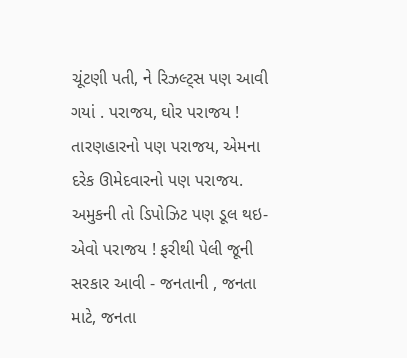ચૂંટણી પતી, ને રિઝલ્ટ્સ પણ આવી ગયાં . પરાજય, ઘોર પરાજય ! તારણહારનો પણ પરાજય, એમના દરેક ઊમેદવારનો પણ પરાજય. અમુકની તો ડિપોઝિટ પણ ડૂલ થઇ- એવો પરાજય ! ફરીથી પેલી જૂની સરકાર આવી - જનતાની , જનતા માટે, જનતા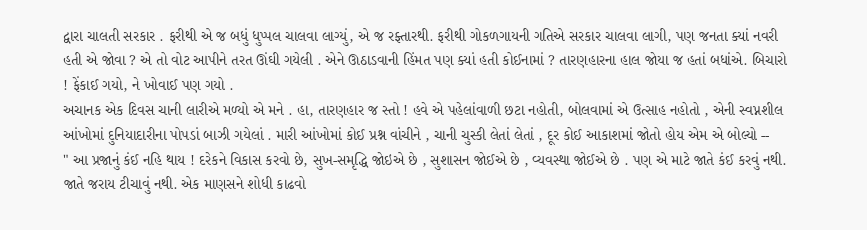દ્વારા ચાલતી સરકાર . ફરીથી એ જ બધું ધુપ્પલ ચાલવા લાગ્યું, એ જ રફ્તારથી. ફરીથી ગોકળગાયની ગતિએ સરકાર ચાલવા લાગી, પણ જનતા ક્યાં નવરી હતી એ જોવા ? એ તો વોટ આપીને તરત ઊંઘી ગયેલી . એને ઊઠાડવાની હિંમત પણ ક્યાં હતી કોઈનામાં ? તારણહારના હાલ જોયા જ હતાં બધાંએ. બિચારો ! ફેંકાઈ ગયો, ને ખોવાઈ પણ ગયો .
અચાનક એક દિવસ ચાની લારીએ મળ્યો એ મને . હા, તારણહાર જ સ્તો ! હવે એ પહેલાંવાળી છટા નહોતી, બોલવામાં એ ઉત્સાહ નહોતો , એની સ્વપ્નશીલ આંખોમાં દુનિયાદારીના પોપડાં બાઝી ગયેલાં . મારી આંખોમાં કોઈ પ્રશ્ન વાંચીને , ચાની ચુસ્કી લેતાં લેતાં , દૂર કોઈ આકાશમાં જોતો હોય એમ એ બોલ્યો --
" આ પ્રજાનું કંઈ નહિ થાય ! દરેકને વિકાસ કરવો છે, સુખ-સમૃદ્ધિ જોઇએ છે , સુશાસન જોઈએ છે , વ્યવસ્થા જોઈએ છે . પણ એ માટે જાતે કંઈ કરવું નથી. જાતે જરાય ટીચાવું નથી. એક માણસને શોધી કાઢવો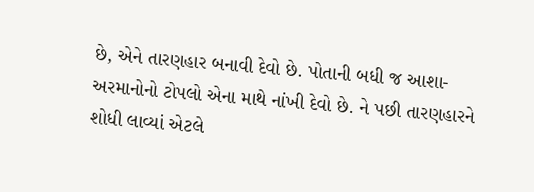છે, એને તારણહાર બનાવી દેવો છે. પોતાની બધી જ આશા-અરમાનોનો ટોપલો એના માથે નાંખી દેવો છે. ને પછી તારણહારને શોધી લાવ્યાં એટલે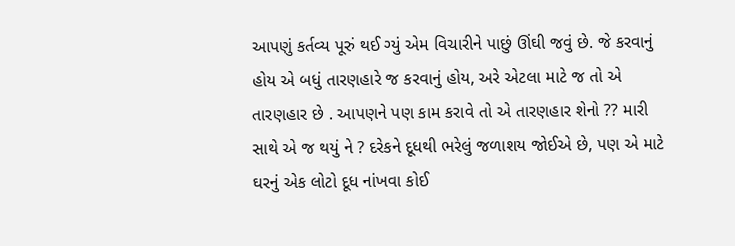આપણું કર્તવ્ય પૂરું થઈ ગ્યું એમ વિચારીને પાછું ઊંઘી જવું છે. જે કરવાનું હોય એ બધું તારણહારે જ કરવાનું હોય, અરે એટલા માટે જ તો એ તારણહાર છે . આપણને પણ કામ કરાવે તો એ તારણહાર શેનો ?? મારી સાથે એ જ થયું ને ? દરેકને દૂધથી ભરેલું જળાશય જોઈએ છે, પણ એ માટે ઘરનું એક લોટો દૂધ નાંખવા કોઈ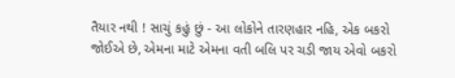તૈયાર નથી ! સાચું કહું છું - આ લોકોને તારણહાર નહિ, એક બકરો જોઈએ છે, એમના માટે એમના વતી બલિ પર ચડી જાય એવો બકરો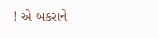! એ બકરાને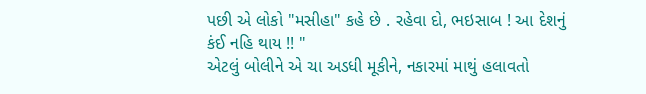પછી એ લોકો "મસીહા" કહે છે . રહેવા દો, ભઇસાબ ! આ દેશનું કંઈ નહિ થાય !! "
એટલું બોલીને એ ચા અડધી મૂકીને, નકારમાં માથું હલાવતો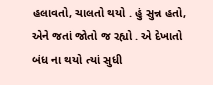હલાવતો, ચાલતો થયો . હું સુન્ન હતો, એને જતાં જોતો જ રહ્યો . એ દેખાતો બંધ ના થયો ત્યાં સુધી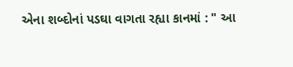એના શબ્દોનાં પડઘા વાગતા રહ્યા કાનમાં : " આ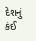દેશનું કંઈ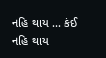નહિ થાય ... કંઈ નહિ થાય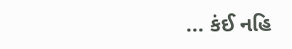... કંઈ નહિ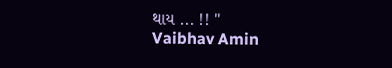થાય ... !! "
Vaibhav Amin